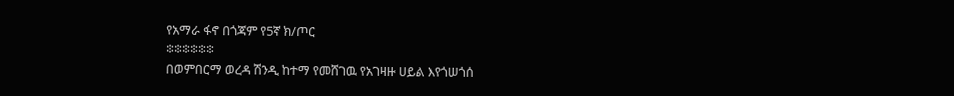የአማራ ፋኖ በጎጃም የ5ኛ ክ/ጦር
፨፨፨፨፨፨
በወምበርማ ወረዳ ሽንዲ ከተማ የመሸገዉ የአገዛዙ ሀይል እየጎሠጎሰ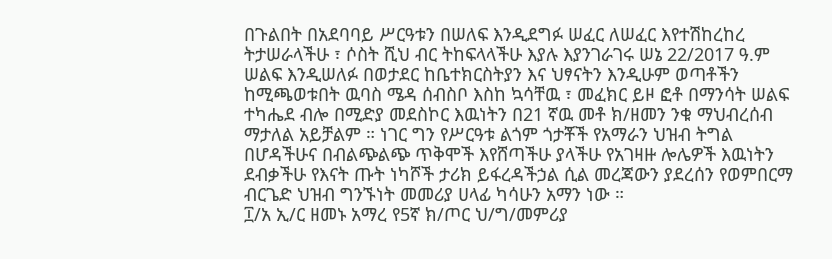በጉልበት በአደባባይ ሥርዓቱን በሠለፍ እንዲደግፉ ሠፈር ለሠፈር እየተሽከረከረ ትታሠራላችሁ ፣ ሶስት ሺህ ብር ትከፍላላችሁ እያሉ እያንገራገሩ ሠኔ 22/2017 ዓ.ም ሠልፍ እንዲሠለፉ በወታደር ከቤተክርስትያን እና ህፃናትን እንዲሁም ወጣቶችን ከሚጫወቱበት ዉባስ ሜዳ ሰብስቦ እስከ ኳሳቸዉ ፣ መፈክር ይዞ ፎቶ በማንሳት ሠልፍ ተካሔደ ብሎ በሚድያ መደስኮር እዉነትን በ21 ኛዉ መቶ ክ/ዘመን ንቁ ማህብረሰብ ማታለል አይቻልም ። ነገር ግን የሥርዓቱ ልጎም ጎታቾች የአማራን ህዝብ ትግል በሆዳችሁና በብልጭልጭ ጥቅሞች እየሸጣችሁ ያላችሁ የአገዛዙ ሎሌዎች እዉነትን ደብቃችሁ የእናት ጡት ነካሾች ታሪክ ይፋረዳችኃል ሲል መረጃውን ያደረሰን የወምበርማ ብርጌድ ህዝብ ግንኙነት መመሪያ ሀላፊ ካሳሁን አማን ነው ።
፲/አ ኢ/ር ዘመኑ አማረ የ5ኛ ክ/ጦር ህ/ግ/መምሪያ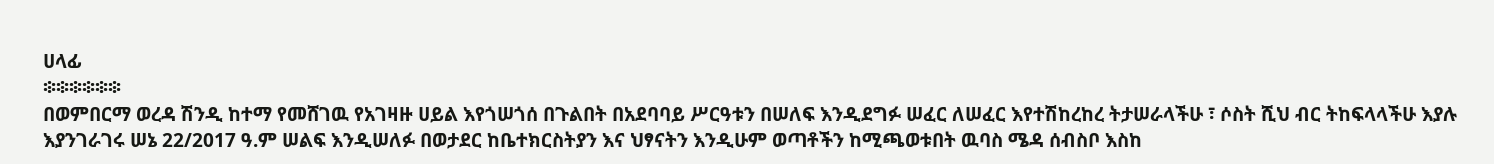ሀላፊ
፨፨፨፨፨፨
በወምበርማ ወረዳ ሽንዲ ከተማ የመሸገዉ የአገዛዙ ሀይል እየጎሠጎሰ በጉልበት በአደባባይ ሥርዓቱን በሠለፍ እንዲደግፉ ሠፈር ለሠፈር እየተሽከረከረ ትታሠራላችሁ ፣ ሶስት ሺህ ብር ትከፍላላችሁ እያሉ እያንገራገሩ ሠኔ 22/2017 ዓ.ም ሠልፍ እንዲሠለፉ በወታደር ከቤተክርስትያን እና ህፃናትን እንዲሁም ወጣቶችን ከሚጫወቱበት ዉባስ ሜዳ ሰብስቦ እስከ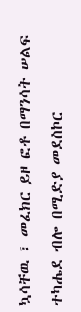ኳሳቸዉ ፣ መፈክር ይዞ ፎቶ በማንሳት ሠልፍ ተካሔደ ብሎ በሚድያ መደስኮር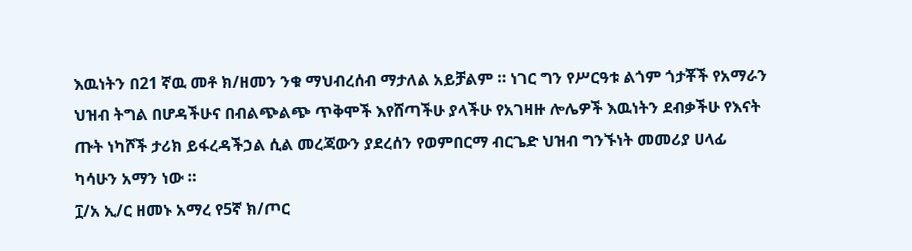እዉነትን በ21 ኛዉ መቶ ክ/ዘመን ንቁ ማህብረሰብ ማታለል አይቻልም ። ነገር ግን የሥርዓቱ ልጎም ጎታቾች የአማራን ህዝብ ትግል በሆዳችሁና በብልጭልጭ ጥቅሞች እየሸጣችሁ ያላችሁ የአገዛዙ ሎሌዎች እዉነትን ደብቃችሁ የእናት ጡት ነካሾች ታሪክ ይፋረዳችኃል ሲል መረጃውን ያደረሰን የወምበርማ ብርጌድ ህዝብ ግንኙነት መመሪያ ሀላፊ ካሳሁን አማን ነው ።
፲/አ ኢ/ር ዘመኑ አማረ የ5ኛ ክ/ጦር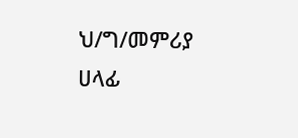ህ/ግ/መምሪያ ሀላፊ